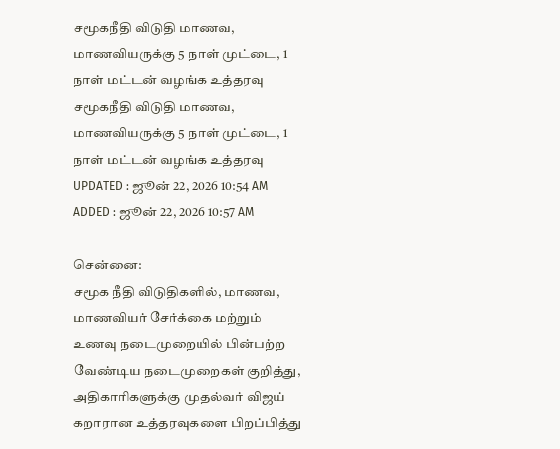சமூகநீதி விடுதி மாணவ, மாணவியருக்கு 5 நாள் முட்டை, 1 நாள் மட்டன் வழங்க உத்தரவு
சமூகநீதி விடுதி மாணவ, மாணவியருக்கு 5 நாள் முட்டை, 1 நாள் மட்டன் வழங்க உத்தரவு
UPDATED : ஜூன் 22, 2026 10:54 AM
ADDED : ஜூன் 22, 2026 10:57 AM

சென்னை:
சமூக நீதி விடுதிகளில், மாணவ, மாணவியர் சேர்க்கை மற்றும் உணவு நடைமுறையில் பின்பற்ற வேண்டிய நடைமுறைகள் குறித்து, அதிகாரிகளுக்கு முதல்வர் விஜய் கறாரான உத்தரவுகளை பிறப்பித்து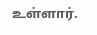உள்ளார்.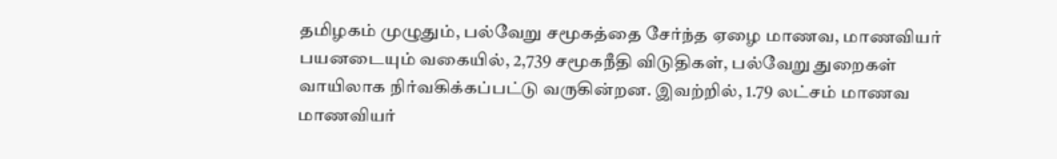தமிழகம் முழுதும், பல்வேறு சமூகத்தை சேர்ந்த ஏழை மாணவ, மாணவியர் பயனடையும் வகையில், 2,739 சமூகநீதி விடுதிகள், பல்வேறு துறைகள் வாயிலாக நிர்வகிக்கப்பட்டு வருகின்றன. இவற்றில், 1.79 லட்சம் மாணவ மாணவியர்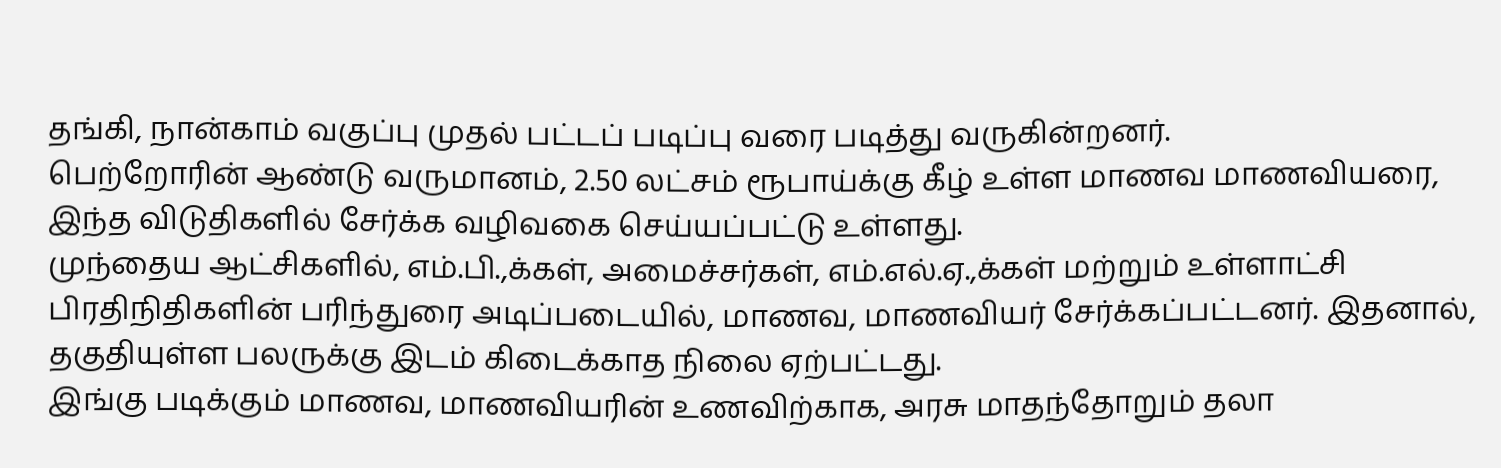தங்கி, நான்காம் வகுப்பு முதல் பட்டப் படிப்பு வரை படித்து வருகின்றனர்.
பெற்றோரின் ஆண்டு வருமானம், 2.50 லட்சம் ரூபாய்க்கு கீழ் உள்ள மாணவ மாணவியரை, இந்த விடுதிகளில் சேர்க்க வழிவகை செய்யப்பட்டு உள்ளது.
முந்தைய ஆட்சிகளில், எம்.பி.,க்கள், அமைச்சர்கள், எம்.எல்.ஏ.,க்கள் மற்றும் உள்ளாட்சி பிரதிநிதிகளின் பரிந்துரை அடிப்படையில், மாணவ, மாணவியர் சேர்க்கப்பட்டனர். இதனால், தகுதியுள்ள பலருக்கு இடம் கிடைக்காத நிலை ஏற்பட்டது.
இங்கு படிக்கும் மாணவ, மாணவியரின் உணவிற்காக, அரசு மாதந்தோறும் தலா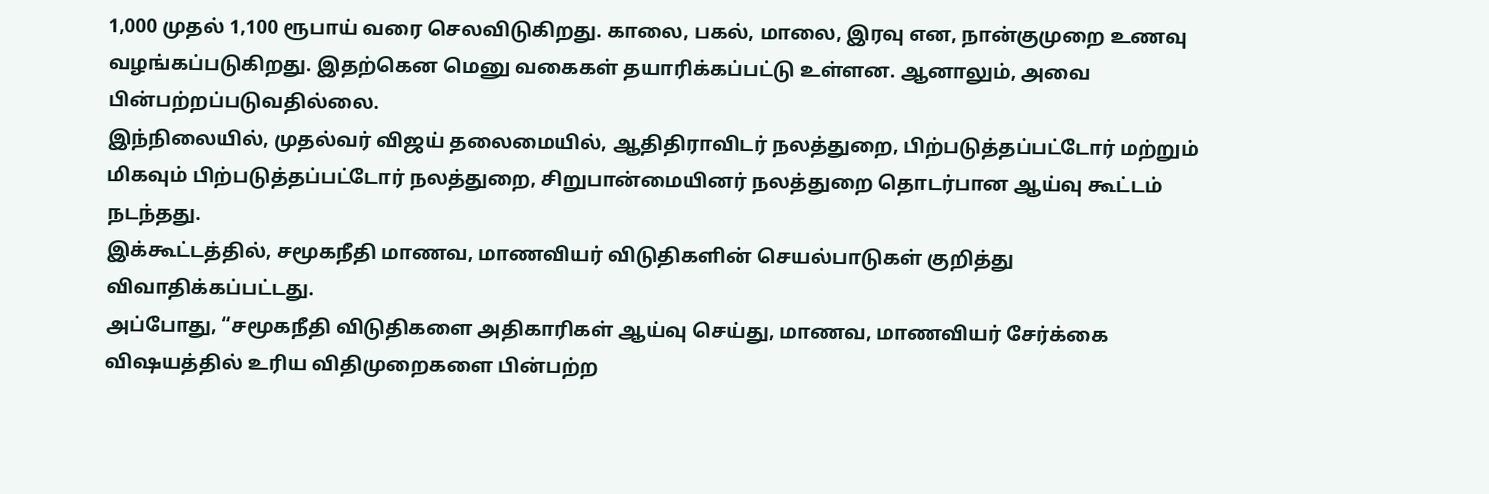1,000 முதல் 1,100 ரூபாய் வரை செலவிடுகிறது. காலை, பகல், மாலை, இரவு என, நான்குமுறை உணவு வழங்கப்படுகிறது. இதற்கென மெனு வகைகள் தயாரிக்கப்பட்டு உள்ளன. ஆனாலும், அவை பின்பற்றப்படுவதில்லை.
இந்நிலையில், முதல்வர் விஜய் தலைமையில், ஆதிதிராவிடர் நலத்துறை, பிற்படுத்தப்பட்டோர் மற்றும் மிகவும் பிற்படுத்தப்பட்டோர் நலத்துறை, சிறுபான்மையினர் நலத்துறை தொடர்பான ஆய்வு கூட்டம் நடந்தது.
இக்கூட்டத்தில், சமூகநீதி மாணவ, மாணவியர் விடுதிகளின் செயல்பாடுகள் குறித்து விவாதிக்கப்பட்டது.
அப்போது, “சமூகநீதி விடுதிகளை அதிகாரிகள் ஆய்வு செய்து, மாணவ, மாணவியர் சேர்க்கை விஷயத்தில் உரிய விதிமுறைகளை பின்பற்ற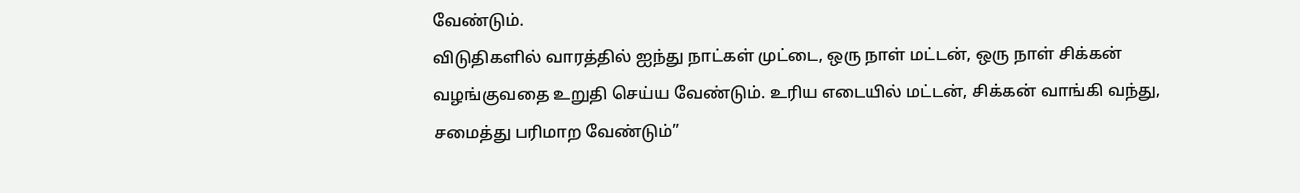வேண்டும்.
விடுதிகளில் வாரத்தில் ஐந்து நாட்கள் முட்டை, ஒரு நாள் மட்டன், ஒரு நாள் சிக்கன் வழங்குவதை உறுதி செய்ய வேண்டும். உரிய எடையில் மட்டன், சிக்கன் வாங்கி வந்து, சமைத்து பரிமாற வேண்டும்”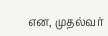என, முதல்வர்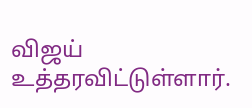விஜய் உத்தரவிட்டுள்ளார்.